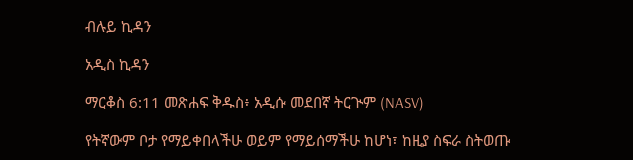ብሉይ ኪዳን

አዲስ ኪዳን

ማርቆስ 6:11 መጽሐፍ ቅዱስ፥ አዲሱ መደበኛ ትርጒም (NASV)

የትኛውም ቦታ የማይቀበላችሁ ወይም የማይሰማችሁ ከሆነ፣ ከዚያ ስፍራ ስትወጡ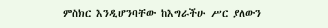ምስክር እንዲሆንባቸው ከእግራችሁ ሥር ያለውን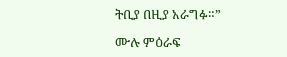ትቢያ በዚያ አራግፉ።”

ሙሉ ምዕራፍ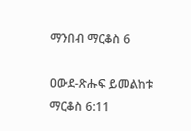ማንበብ ማርቆስ 6

ዐውደ-ጽሑፍ ይመልከቱ ማርቆስ 6:11